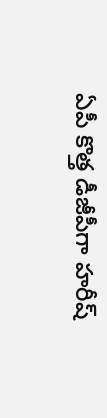ఏపీ కొత్త డీజీపీగా హరీష్‌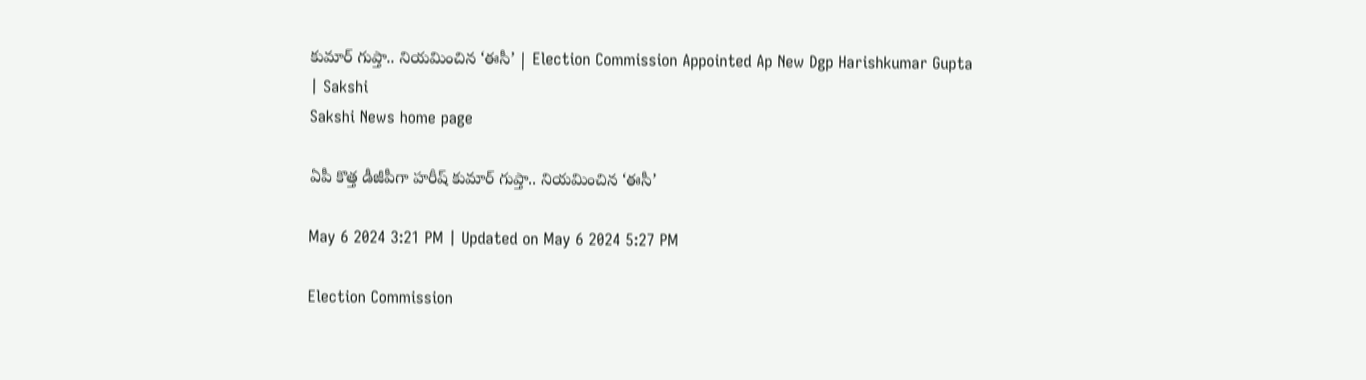కుమార్‌ గుప్తా.. నియమించిన ‘ఈసీ’ | Election Commission Appointed Ap New Dgp Harishkumar Gupta | Sakshi
Sakshi News home page

ఏపీ కొత్త డీజీపీగా హరీష్‌ కుమార్‌ గుప్తా.. నియమించిన ‘ఈసీ’

May 6 2024 3:21 PM | Updated on May 6 2024 5:27 PM

Election Commission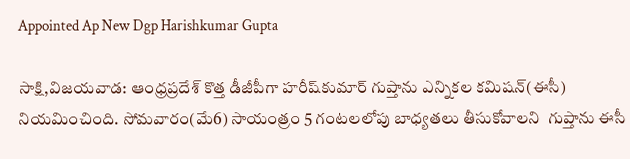Appointed Ap New Dgp Harishkumar Gupta

సాక్షి,విజయవాడ: ఆంధ్రప్రదేశ్‌ కొత్త డీజీపీగా హరీష్‌కుమార్‌ గుప్తాను ఎన్నికల కమిషన్‌(ఈసీ) నియమించింది. సోమవారం(మే6) సాయంత్రం 5 గంటలలోపు బాధ్యతలు తీసుకోవాలని  గుప్తాను ఈసీ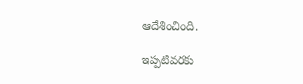ఆదేశించింది.

ఇప్పటివరకు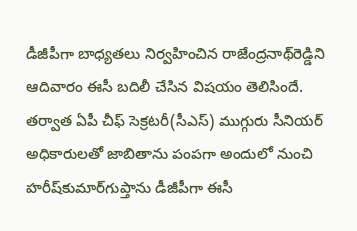డీజీపీగా బాధ్యతలు నిర్వహించిన రాజేంద్రనాథ్‌రెడ్డిని ఆదివారం ఈసీ బదిలీ చేసిన విషయం తెలిసిందే. తర్వాత ఏపీ చీఫ్‌ సెక్రటరీ(సీఎస్‌) ముగ్గురు సీనియర్‌ అధికారులతో జాబితాను పంపగా అందులో నుంచి హరీ‌ష్‌కుమార్‌గుప్తాను డీజీపీగా ఈసీ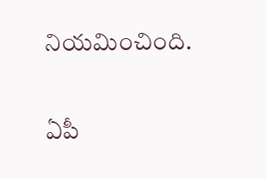నియమించింది.

ఏపీ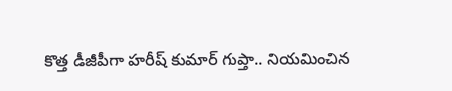కొత్త డీజీపీగా హరీష్‌ కుమార్‌ గుప్తా.. నియమించిన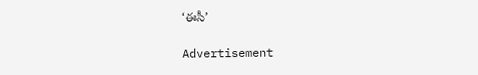‘ఈసీ’

Advertisement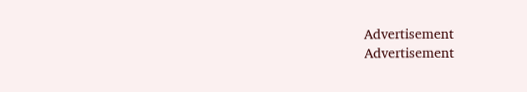Advertisement
Advertisement